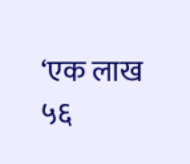‘एक लाख ५६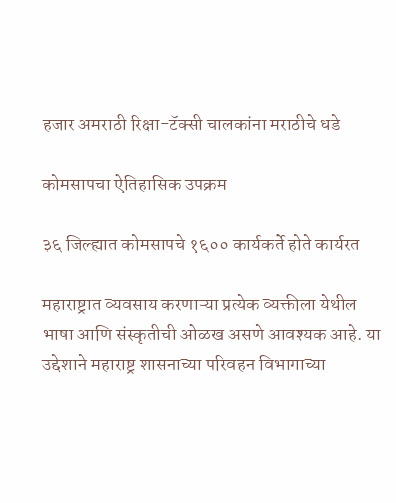हजार अमराठी रिक्षा-टॅक्सी चालकांना मराठीचे धडे

कोमसापचा ऐतिहासिक उपक्रम

३६ जिल्ह्यात कोमसापचे १६०० कार्यकर्ते होते कार्यरत

महाराष्ट्रात व्यवसाय करणाऱ्या प्रत्येक व्यक्तीला येथील भाषा आणि संस्कृतीची ओळख असणे आवश्यक आहे. या उद्देशाने महाराष्ट्र शासनाच्या परिवहन विभागाच्या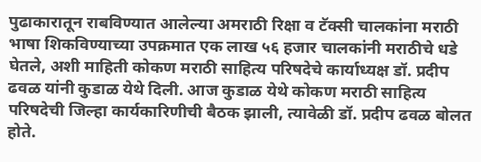पुढाकारातून राबविण्यात आलेल्या अमराठी रिक्षा व टॅक्सी चालकांना मराठी भाषा शिकविण्याच्या उपक्रमात एक लाख ५६ हजार चालकांनी मराठीचे धडे घेतले, अशी माहिती कोकण मराठी साहित्य परिषदेचे कार्याध्यक्ष डॉ. प्रदीप ढवळ यांनी कुडाळ येथे दिली. आज कुडाळ येथे कोकण मराठी साहित्य परिषदेची जिल्हा कार्यकारिणीची बैठक झाली, त्यावेळी डॉ. प्रदीप ढवळ बोलत होते.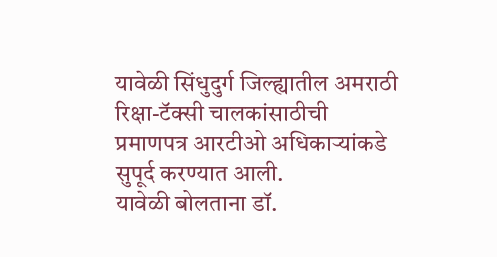यावेळी सिंधुदुर्ग जिल्ह्यातील अमराठी रिक्षा-टॅक्सी चालकांसाठीची प्रमाणपत्र आरटीओ अधिकाऱ्यांकडे सुपूर्द करण्यात आली.
यावेळी बोलताना डॉ.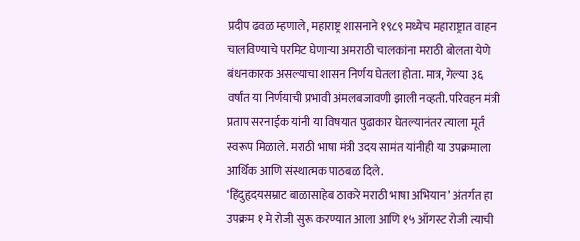प्रदीप ढवळ म्हणाले, महाराष्ट्र शासनाने १९८९ मध्येच महाराष्ट्रात वाहन चालविण्याचे परमिट घेणाऱ्या अमराठी चालकांना मराठी बोलता येणे बंधनकारक असल्याचा शासन निर्णय घेतला होता. मात्र, गेल्या ३६ वर्षांत या निर्णयाची प्रभावी अंमलबजावणी झाली नव्हती. परिवहन मंत्री प्रताप सरनाईक यांनी या विषयात पुढाकार घेतल्यानंतर त्याला मूर्त स्वरूप मिळाले. मराठी भाषा मंत्री उदय सामंत यांनीही या उपक्रमाला आर्थिक आणि संस्थात्मक पाठबळ दिले.
‘हिंदुहृदयसम्राट बाळासाहेब ठाकरे मराठी भाषा अभियान’ अंतर्गत हा उपक्रम १ मे रोजी सुरू करण्यात आला आणि १५ ऑगस्ट रोजी त्याची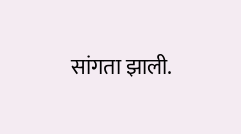सांगता झाली.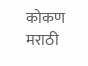कोकण मराठी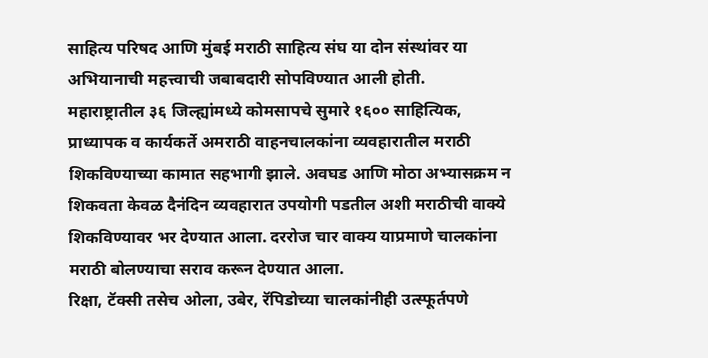साहित्य परिषद आणि मुंबई मराठी साहित्य संघ या दोन संस्थांवर या अभियानाची महत्त्वाची जबाबदारी सोपविण्यात आली होती.
महाराष्ट्रातील ३६ जिल्ह्यांमध्ये कोमसापचे सुमारे १६०० साहित्यिक, प्राध्यापक व कार्यकर्ते अमराठी वाहनचालकांना व्यवहारातील मराठी शिकविण्याच्या कामात सहभागी झाले. अवघड आणि मोठा अभ्यासक्रम न शिकवता केवळ दैनंदिन व्यवहारात उपयोगी पडतील अशी मराठीची वाक्ये शिकविण्यावर भर देण्यात आला. दररोज चार वाक्य याप्रमाणे चालकांना मराठी बोलण्याचा सराव करून देण्यात आला.
रिक्षा, टॅक्सी तसेच ओला, उबेर, रॅपिडोच्या चालकांनीही उत्स्फूर्तपणे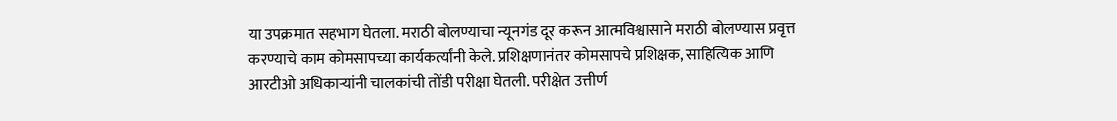या उपक्रमात सहभाग घेतला. मराठी बोलण्याचा न्यूनगंड दूर करून आत्मविश्वासाने मराठी बोलण्यास प्रवृत्त करण्याचे काम कोमसापच्या कार्यकर्त्यांनी केले. प्रशिक्षणानंतर कोमसापचे प्रशिक्षक, साहित्यिक आणि आरटीओ अधिकाऱ्यांनी चालकांची तोंडी परीक्षा घेतली. परीक्षेत उत्तीर्ण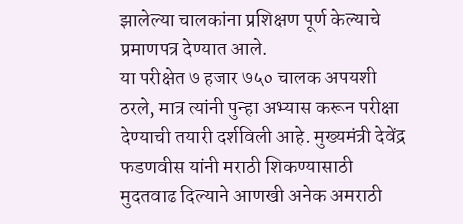झालेल्या चालकांना प्रशिक्षण पूर्ण केल्याचे प्रमाणपत्र देण्यात आले.
या परीक्षेत ७ हजार ७५० चालक अपयशी ठरले, मात्र त्यांनी पुन्हा अभ्यास करून परीक्षा देण्याची तयारी दर्शविली आहे. मुख्यमंत्री देवेंद्र फडणवीस यांनी मराठी शिकण्यासाठी मुदतवाढ दिल्याने आणखी अनेक अमराठी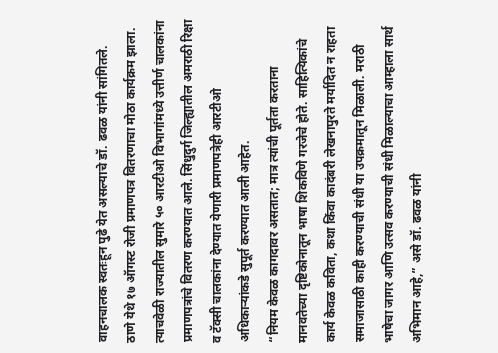वाहनचालक स्वतःहून पुढे येत असल्याचे डॉ. ढवळ यांनी सांगितले.
ठाणे येथे १७ ऑगस्ट रोजी प्रमाणपत्र वितरणाचा मोठा कार्यक्रम झाला. त्याचवेळी राज्यातील सुमारे ५० आरटीओ विभागांमध्ये उत्तीर्ण चालकांना प्रमाणपत्रांचे वितरण करण्यात आले. सिंधुदुर्ग जिल्ह्यातील अमराठी रिक्षा व टॅक्सी चालकांना देण्यात येणारी प्रमाणपत्रेही आरटीओ अधिकाऱ्यांकडे सुपूर्त करण्यात आली आहेत.
“नियम केवळ कागदावर असतात; मात्र त्यांची पूर्तता करताना मानवतेच्या दृष्टिकोनातून भाषा शिकविणे गरजेचे होते. साहित्यिकांचे कार्य केवळ कविता, कथा किंवा कादंबरी लेखनापुरते मर्यादित न राहता समाजासाठी काही करण्याची संधी या उपक्रमातून मिळाली. मराठी भाषेचा जागर आणि उत्सव करण्याची संधी मिळाल्याचा आम्हाला सार्थ अभिमान आहे,” असे डॉ. ढवळ यांनी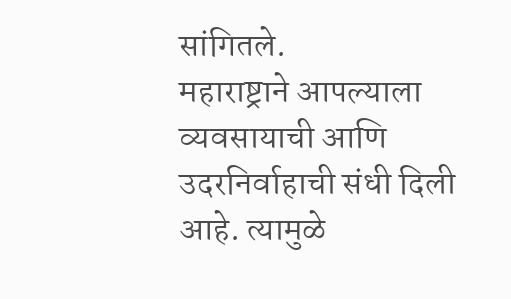सांगितले.
महाराष्ट्राने आपल्याला व्यवसायाची आणि उदरनिर्वाहाची संधी दिली आहे. त्यामुळे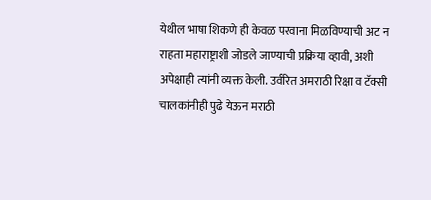येथील भाषा शिकणे ही केवळ परवाना मिळविण्याची अट न राहता महाराष्ट्राशी जोडले जाण्याची प्रक्रिया व्हावी, अशी अपेक्षाही त्यांनी व्यक्त केली. उर्वरित अमराठी रिक्षा व टॅक्सी चालकांनीही पुढे येऊन मराठी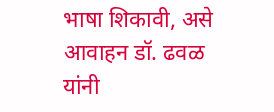भाषा शिकावी, असे आवाहन डॉ. ढवळ यांनी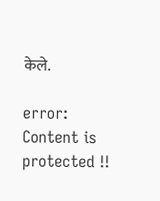केले.

error: Content is protected !!